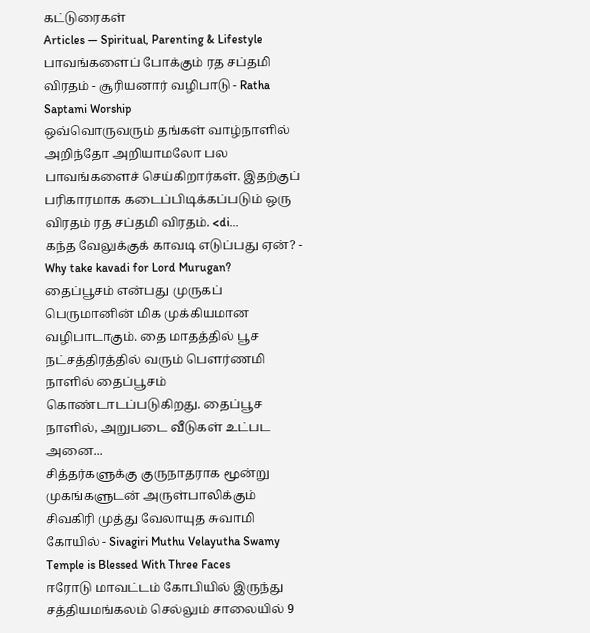கட்டுரைகள்
Articles — Spiritual, Parenting & Lifestyle
பாவங்களைப் போக்கும் ரத சப்தமி விரதம் - சூரியனார் வழிபாடு - Ratha Saptami Worship
ஒவ்வொருவரும் தங்கள் வாழ்நாளில் அறிந்தோ அறியாமலோ பல பாவங்களைச் செய்கிறார்கள். இதற்குப் பரிகாரமாக கடைப்பிடிக்கப்படும் ஒரு விரதம் ரத சப்தமி விரதம். <di...
கந்த வேலுக்குக் காவடி எடுப்பது ஏன்? - Why take kavadi for Lord Murugan?
தைப்பூசம் என்பது முருகப் பெருமானின் மிக முக்கியமான வழிபாடாகும். தை மாதத்தில் பூச நட்சத்திரத்தில் வரும் பௌர்ணமி நாளில் தைப்பூசம் கொண்டாடப்படுகிறது. தைப்பூச நாளில், அறுபடை வீடுகள் உட்பட அனை...
சித்தர்களுக்கு குருநாதராக மூன்று முகங்களுடன் அருள்பாலிக்கும் சிவகிரி முத்து வேலாயுத சுவாமி கோயில் - Sivagiri Muthu Velayutha Swamy Temple is Blessed With Three Faces
ஈரோடு மாவட்டம் கோபியில் இருந்து சத்தியமங்கலம் செல்லும் சாலையில் 9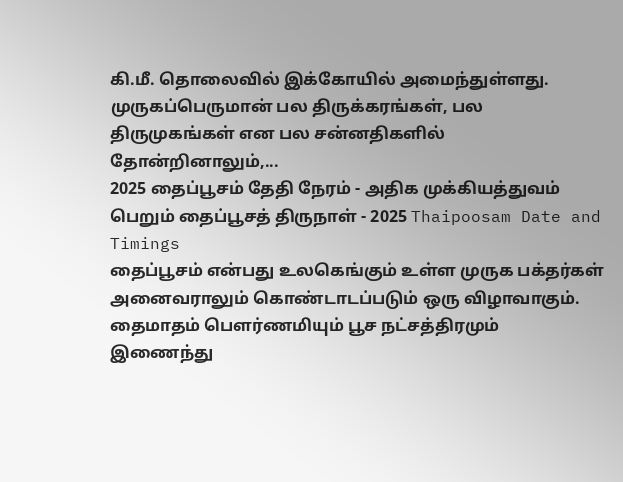கி.மீ. தொலைவில் இக்கோயில் அமைந்துள்ளது. முருகப்பெருமான் பல திருக்கரங்கள், பல திருமுகங்கள் என பல சன்னதிகளில் தோன்றினாலும்,...
2025 தைப்பூசம் தேதி நேரம் - அதிக முக்கியத்துவம் பெறும் தைப்பூசத் திருநாள் - 2025 Thaipoosam Date and Timings
தைப்பூசம் என்பது உலகெங்கும் உள்ள முருக பக்தர்கள் அனைவராலும் கொண்டாடப்படும் ஒரு விழாவாகும். தைமாதம் பௌர்ணமியும் பூச நட்சத்திரமும் இணைந்து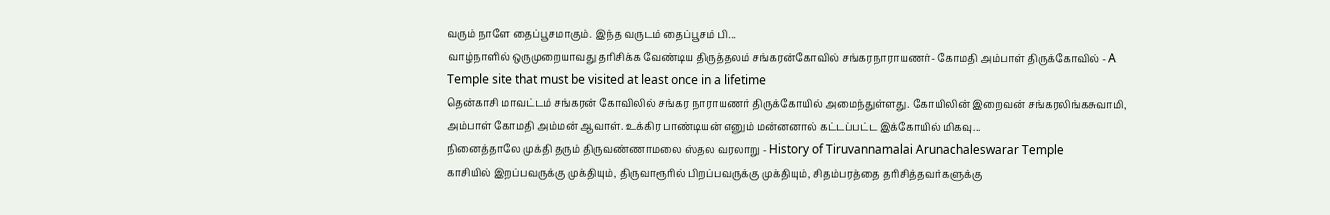வரும் நாளே தைப்பூசமாகும். இந்த வருடம் தைப்பூசம் பி...
வாழ்நாளில் ஒருமுறையாவது தரிசிக்க வேண்டிய திருத்தலம் சங்கரன்கோவில் சங்கரநாராயணர்- கோமதி அம்பாள் திருக்கோவில் - A Temple site that must be visited at least once in a lifetime
தென்காசி மாவட்டம் சங்கரன் கோவிலில் சங்கர நாராயணர் திருக்கோயில் அமைந்துள்ளது. கோயிலின் இறைவன் சங்கரலிங்கசுவாமி, அம்பாள் கோமதி அம்மன் ஆவாள். உக்கிர பாண்டியன் எனும் மன்னனால் கட்டப்பட்ட இக்கோயில் மிகவு...
நினைத்தாலே முக்தி தரும் திருவண்ணாமலை ஸ்தல வரலாறு - History of Tiruvannamalai Arunachaleswarar Temple
காசியில் இறப்பவருக்கு முக்தியும், திருவாரூரில் பிறப்பவருக்கு முக்தியும், சிதம்பரத்தை தரிசித்தவர்களுக்கு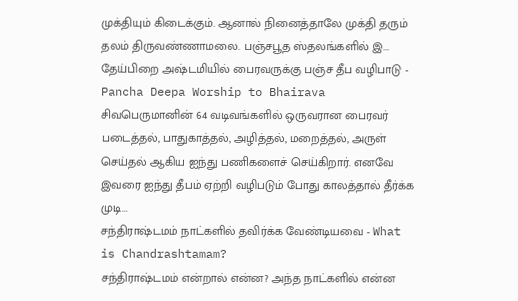முக்தியும் கிடைக்கும். ஆனால் நினைத்தாலே முக்தி தரும் தலம் திருவண்ணாமலை. பஞ்சபூத ஸ்தலங்களில் இ...
தேய்பிறை அஷ்டமியில் பைரவருக்கு பஞ்ச தீப வழிபாடு - Pancha Deepa Worship to Bhairava
சிவபெருமானின் 64 வடிவங்களில் ஒருவரான பைரவர் படைத்தல், பாதுகாத்தல், அழித்தல், மறைத்தல், அருள் செய்தல் ஆகிய ஐந்து பணிகளைச் செய்கிறார். எனவே இவரை ஐந்து தீபம் ஏற்றி வழிபடும் போது காலத்தால் தீர்க்க முடி...
சந்திராஷ்டமம் நாட்களில் தவிர்க்க வேண்டியவை - What is Chandrashtamam?
சந்திராஷ்டமம் என்றால் என்ன? அந்த நாட்களில் என்ன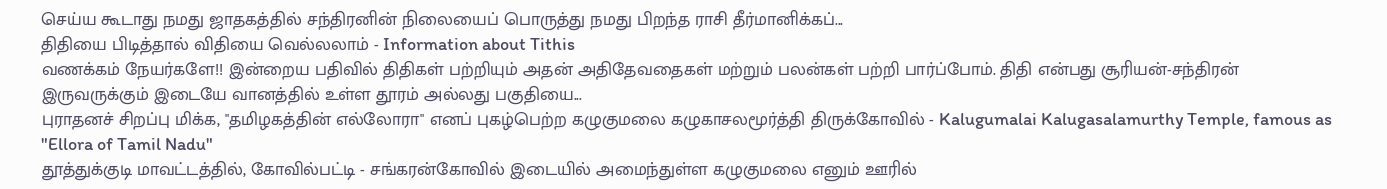செய்ய கூடாது நமது ஜாதகத்தில் சந்திரனின் நிலையைப் பொருத்து நமது பிறந்த ராசி தீர்மானிக்கப்...
திதியை பிடித்தால் விதியை வெல்லலாம் - Information about Tithis
வணக்கம் நேயர்களே!! இன்றைய பதிவில் திதிகள் பற்றியும் அதன் அதிதேவதைகள் மற்றும் பலன்கள் பற்றி பார்ப்போம். திதி என்பது சூரியன்-சந்திரன் இருவருக்கும் இடையே வானத்தில் உள்ள தூரம் அல்லது பகுதியை...
புராதனச் சிறப்பு மிக்க, "தமிழகத்தின் எல்லோரா" எனப் புகழ்பெற்ற கழுகுமலை கழுகாசலமூர்த்தி திருக்கோவில் - Kalugumalai Kalugasalamurthy Temple, famous as "Ellora of Tamil Nadu"
தூத்துக்குடி மாவட்டத்தில், கோவில்பட்டி - சங்கரன்கோவில் இடையில் அமைந்துள்ள கழுகுமலை எனும் ஊரில்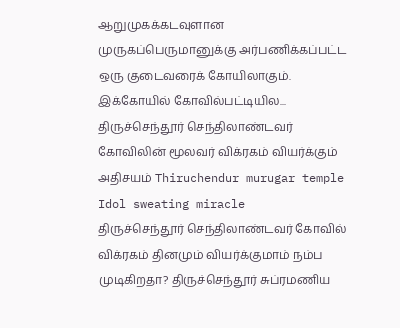ஆறுமுகக்கடவுளான முருகப்பெருமானுக்கு அர்பணிக்கப்பட்ட ஒரு குடைவரைக் கோயிலாகும். இக்கோயில் கோவில்பட்டியில...
திருச்செந்தூர் செந்திலாண்டவர் கோவிலின் மூலவர் விக்ரகம் வியர்க்கும் அதிசயம் Thiruchendur murugar temple Idol sweating miracle
திருச்செந்தூர் செந்திலாண்டவர் கோவில் விக்ரகம் தினமும் வியர்க்குமாம் நம்ப முடிகிறதா? திருச்செந்தூர் சுப்ரமணிய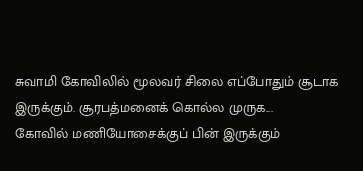சுவாமி கோவிலில் மூலவர் சிலை எப்போதும் சூடாக இருக்கும். சூரபத்மனைக் கொல்ல முருக...
கோவில் மணியோசைக்குப் பின் இருக்கும்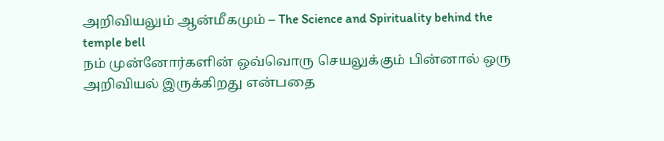அறிவியலும் ஆன்மீகமும் – The Science and Spirituality behind the temple bell
நம் முன்னோர்களின் ஒவ்வொரு செயலுக்கும் பின்னால் ஒரு அறிவியல் இருக்கிறது என்பதை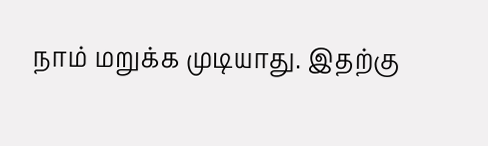நாம் மறுக்க முடியாது. இதற்கு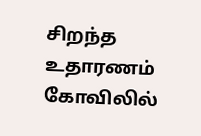சிறந்த உதாரணம் கோவிலில்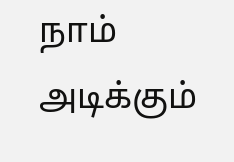நாம் அடிக்கும்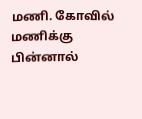மணி. கோவில் மணிக்கு பின்னால்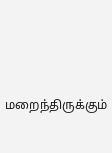மறைந்திருக்கும்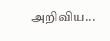அறிவிய...